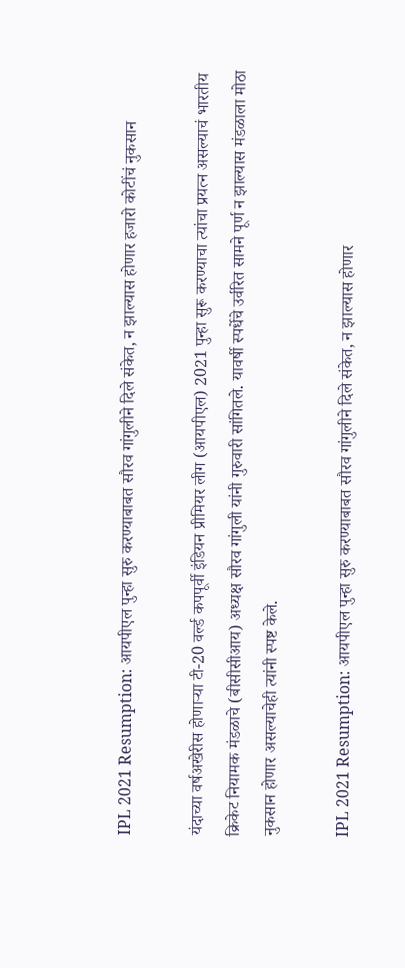IPL 2021 Resumption: आयपीएल पुन्हा सुरु करण्याबाबत सौरव गांगुलीने दिले संकेत, न झाल्यास होणार हजारो कोटींचं नुकसान

यंदाच्या वर्षअखेरीस होणाऱ्या टी-20 वर्ल्ड कपपूर्वी इंडियन प्रीमियर लीग (आयपीएल) 2021 पुन्हा सुरू करण्याचा त्यांचा प्रयत्न असल्याचं भारतीय क्रिकेट नियामक मंडळाचे (बीसीसीआय) अध्यक्ष सौरव गांगुली यांनी गुरुवारी सांगितले. यावर्षी स्पर्धेचे उर्वरित सामने पूर्ण न झाल्यास मंडळाला मोठा नुकसान होणार असल्याचेही त्यांनी स्पष्ट केले.

IPL 2021 Resumption: आयपीएल पुन्हा सुरु करण्याबाबत सौरव गांगुलीने दिले संकेत, न झाल्यास होणार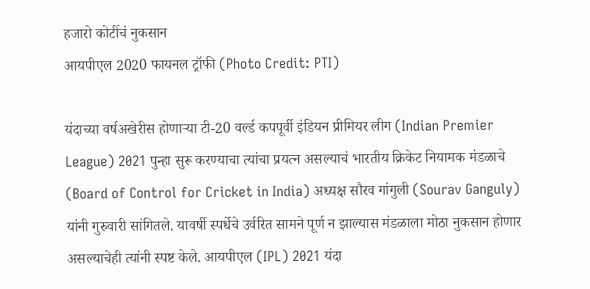हजारो कोटींचं नुकसान
आयपीएल 2020 फायनल ट्रॉफी (Photo Credit: PTI)

यंदाच्या वर्षअखेरीस होणाऱ्या टी-20 वर्ल्ड कपपूर्वी इंडियन प्रीमियर लीग (Indian Premier League) 2021 पुन्हा सुरू करण्याचा त्यांचा प्रयत्न असल्याचं भारतीय क्रिकेट नियामक मंडळाचे (Board of Control for Cricket in India) अध्यक्ष सौरव गांगुली (Sourav Ganguly) यांनी गुरुवारी सांगितले. यावर्षी स्पर्धेचे उर्वरित सामने पूर्ण न झाल्यास मंडळाला मोठा नुकसान होणार असल्याचेही त्यांनी स्पष्ट केले. आयपीएल (IPL) 2021 यंदा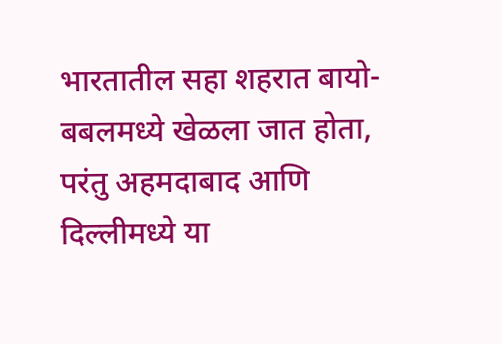भारतातील सहा शहरात बायो-बबलमध्ये खेळला जात होता, परंतु अहमदाबाद आणि दिल्लीमध्ये या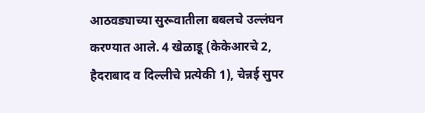आठवड्याच्या सुरूवातीला बबलचे उल्लंघन करण्यात आले. 4 खेळाडू (केकेआरचे 2, हैदराबाद व दिल्लीचे प्रत्येकी 1), चेन्नई सुपर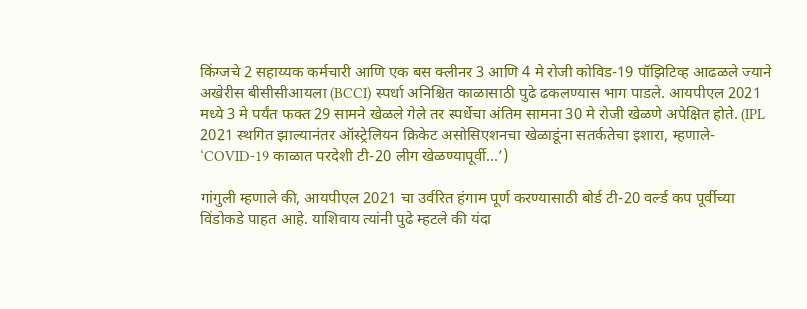किंग्जचे 2 सहाय्यक कर्मचारी आणि एक बस क्लीनर 3 आणि 4 मे रोजी कोविड-19 पॉझिटिव्ह आढळले ज्याने अखेरीस बीसीसीआयला (BCCI) स्पर्धा अनिश्चित काळासाठी पुढे ढकलण्यास भाग पाडले. आयपीएल 2021 मध्ये 3 मे पर्यंत फक्त 29 सामने खेळले गेले तर स्पर्धेचा अंतिम सामना 30 मे रोजी खेळणे अपेक्षित होते. (IPL 2021 स्थगित झाल्यानंतर ऑस्ट्रेलियन क्रिकेट असोसिएशनचा खेळाडूंना सतर्कतेचा इशारा, म्हणाले- ‘COVID-19 काळात परदेशी टी-20 लीग खेळण्यापूर्वी...’)

गांगुली म्हणाले की, आयपीएल 2021 चा उर्वरित हंगाम पूर्ण करण्यासाठी बोर्ड टी-20 वर्ल्ड कप पूर्वीच्या विंडोकडे पाहत आहे. याशिवाय त्यांनी पुढे म्हटले की यंदा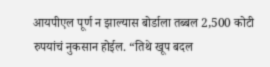आयपीएल पूर्ण न झाल्यास बोर्डाला तब्बल 2,500 कोटी रुपयांचं नुकसान होईल. “तिथे खूप बदल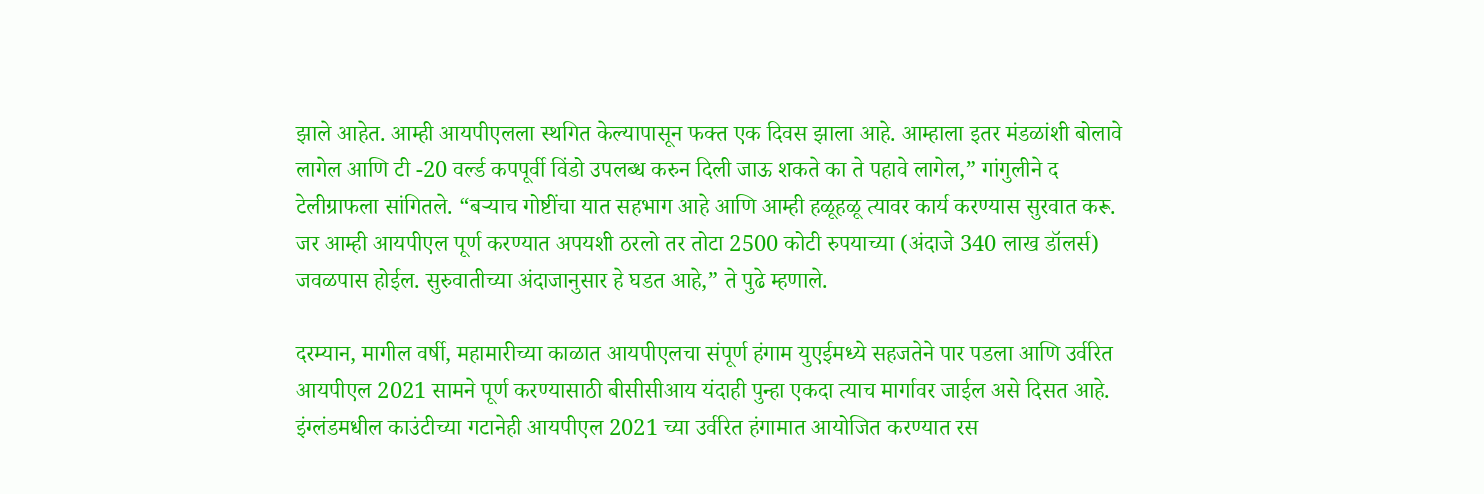झाले आहेत. आम्ही आयपीएलला स्थगित केल्यापासून फक्त एक दिवस झाला आहे. आम्हाला इतर मंडळांशी बोलावे लागेल आणि टी -20 वर्ल्ड कपपूर्वी विंडो उपलब्ध करुन दिली जाऊ शकते का ते पहावे लागेल,” गांगुलीने द टेलीग्राफला सांगितले. “बर्‍याच गोष्टींचा यात सहभाग आहे आणि आम्ही हळूहळू त्यावर कार्य करण्यास सुरवात करू. जर आम्ही आयपीएल पूर्ण करण्यात अपयशी ठरलो तर तोटा 2500 कोटी रुपयाच्या (अंदाजे 340 लाख डॉलर्स) जवळपास होईल. सुरुवातीच्या अंदाजानुसार हे घडत आहे,” ते पुढे म्हणाले.

दरम्यान, मागील वर्षी, महामारीच्या काळात आयपीएलचा संपूर्ण हंगाम युएईमध्ये सहजतेने पार पडला आणि उर्वरित आयपीएल 2021 सामने पूर्ण करण्यासाठी बीसीसीआय यंदाही पुन्हा एकदा त्याच मार्गावर जाईल असे दिसत आहे. इंग्लंडमधील काउंटीच्या गटानेही आयपीएल 2021 च्या उर्वरित हंगामात आयोजित करण्यात रस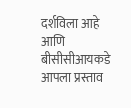दर्शविला आहे आणि बीसीसीआयकडे आपला प्रस्ताव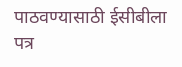पाठवण्यासाठी ईसीबीला पत्र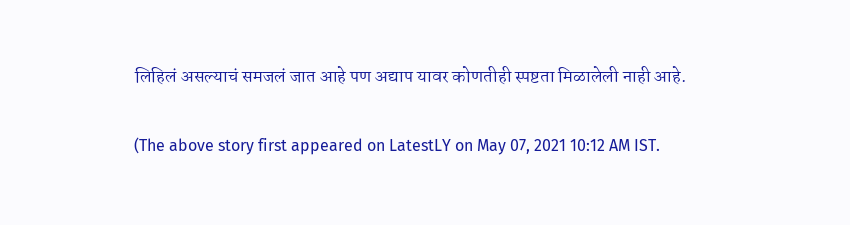लिहिलं असल्याचं समजलं जात आहे पण अद्याप यावर कोणतीही स्पष्टता मिळालेली नाही आहे.

(The above story first appeared on LatestLY on May 07, 2021 10:12 AM IST.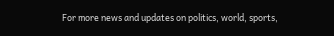For more news and updates on politics, world, sports,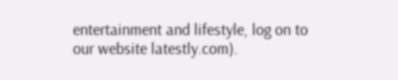entertainment and lifestyle, log on to our website latestly.com).